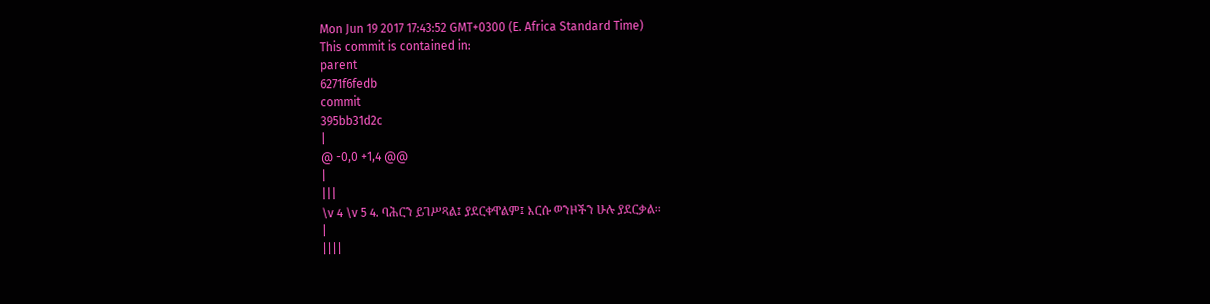Mon Jun 19 2017 17:43:52 GMT+0300 (E. Africa Standard Time)
This commit is contained in:
parent
6271f6fedb
commit
395bb31d2c
|
@ -0,0 +1,4 @@
|
|||
\v 4 \v 5 4. ባሕርን ይገሥጻል፤ ያደርቀዋልም፤ እርሱ ወንዞችን ሁሉ ያደርቃል፡፡
|
||||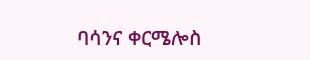ባሳንና ቀርሜሎስ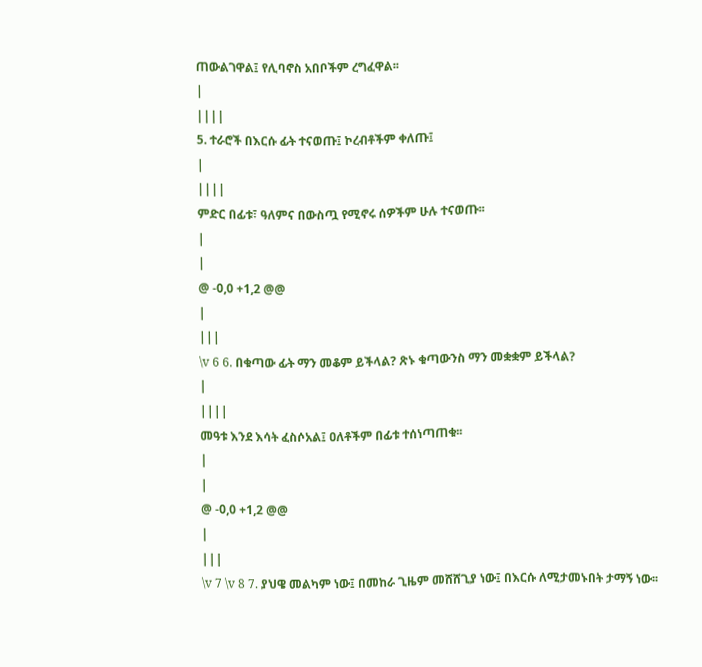ጠውልገዋል፤ የሊባኖስ አበቦችም ረግፈዋል፡፡
|
||||
5. ተራሮች በእርሱ ፊት ተናወጡ፤ ኮረብቶችም ቀለጡ፤
|
||||
ምድር በፊቱ፣ ዓለምና በውስጧ የሚኖሩ ሰዎችም ሁሉ ተናወጡ፡፡
|
|
@ -0,0 +1,2 @@
|
|||
\v 6 6. በቁጣው ፊት ማን መቆም ይችላል? ጽኑ ቁጣውንስ ማን መቋቋም ይችላል?
|
||||
መዓቱ እንደ እሳት ፈስሶአል፤ ዐለቶችም በፊቱ ተሰነጣጠቁ፡፡
|
|
@ -0,0 +1,2 @@
|
|||
\v 7 \v 8 7. ያህዌ መልካም ነው፤ በመከራ ጊዜም መሸሸጊያ ነው፤ በእርሱ ለሚታመኑበት ታማኝ ነው፡፡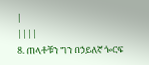|
||||
8. ጠላቶቹን ግን በኃይለኛ ጐርፍ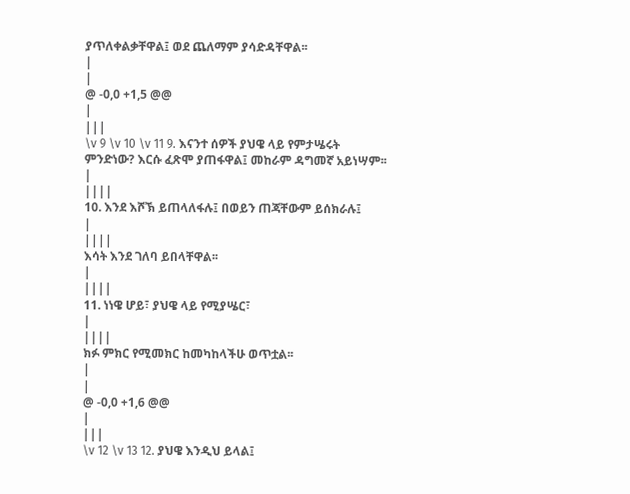ያጥለቀልቃቸዋል፤ ወደ ጨለማም ያሳድዳቸዋል፡፡
|
|
@ -0,0 +1,5 @@
|
|||
\v 9 \v 10 \v 11 9. እናንተ ሰዎች ያህዌ ላይ የምታሤሩት ምንድነው? እርሱ ፈጽሞ ያጠፋዋል፤ መከራም ዳግመኛ አይነሣም፡፡
|
||||
10. እንደ እሾኽ ይጠላለፋሉ፤ በወይን ጠጃቸውም ይሰክራሉ፤
|
||||
እሳት እንደ ገለባ ይበላቸዋል፡፡
|
||||
11. ነነዌ ሆይ፣ ያህዌ ላይ የሚያሤር፣
|
||||
ክፉ ምክር የሚመክር ከመካከላችሁ ወጥቷል፡፡
|
|
@ -0,0 +1,6 @@
|
|||
\v 12 \v 13 12. ያህዌ እንዲህ ይላል፤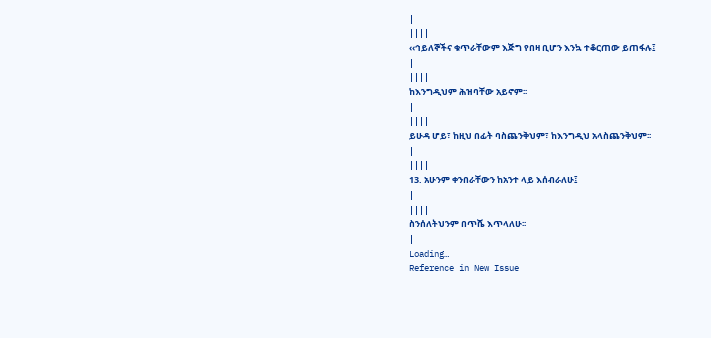|
||||
‹‹ኅይለኞችና ቁጥራቸውም እጅግ የበዛ ቢሆን እንኳ ተቆርጠው ይጠፋሉ፤
|
||||
ከእንግዲህም ሕዝባቸው አይኖም፡፡
|
||||
ይሁዳ ሆይ፣ ከዚህ በፊት ባስጨንቅህም፣ ከእንግዲህ አላስጨንቅህም፡፡
|
||||
13. አሁንም ቀንበራቸውን ከአንተ ላይ እሰብራለሁ፤
|
||||
ስንሰለትህንም በጥሼ እጥላለሁ፡፡
|
Loading…
Reference in New Issue